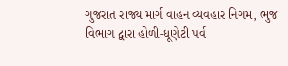ગુજરાત રાજ્ય માર્ગ વાહન વ્યવહાર નિગમ, ભુજ વિભાગ દ્વારા હોળી-ધૂણેટી પર્વ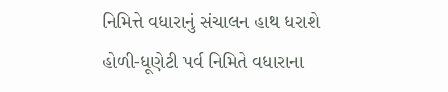નિમિત્તે વધારાનું સંચાલન હાથ ધરાશે
હોળી-ધૂણેટી પર્વ નિમિતે વધારાના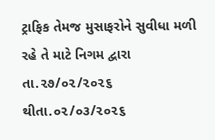ટ્રાફિક તેમજ મુસાફરોને સુવીધા મળી રહે તે માટે નિગમ દ્વારા તા.૨૭/૦૨/૨૦૨૬ થીતા.૦૨/૦૩/૨૦૨૬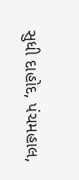સુધી દાહોદ, પંચમહાલ,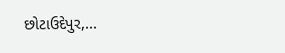છોટાઉદેપુર,...